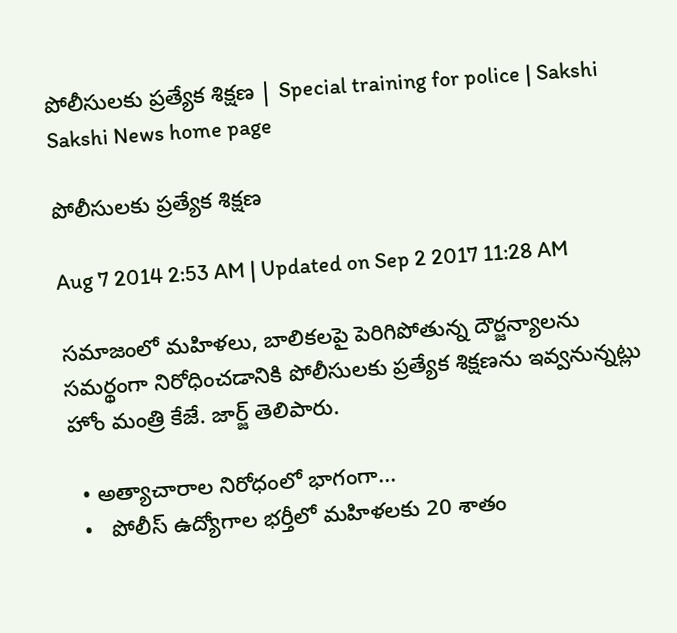పోలీసులకు ప్రత్యేక శిక్షణ | Special training for police | Sakshi
Sakshi News home page

పోలీసులకు ప్రత్యేక శిక్షణ

Aug 7 2014 2:53 AM | Updated on Sep 2 2017 11:28 AM

సమాజంలో మహిళలు, బాలికలపై పెరిగిపోతున్న దౌర్జన్యాలను సమర్థంగా నిరోధించడానికి పోలీసులకు ప్రత్యేక శిక్షణను ఇవ్వనున్నట్లు హోం మంత్రి కేజే. జార్జ్ తెలిపారు.

  • అత్యాచారాల నిరోధంలో భాగంగా...
  •   పోలీస్ ఉద్యోగాల భర్తీలో మహిళలకు 20 శాతం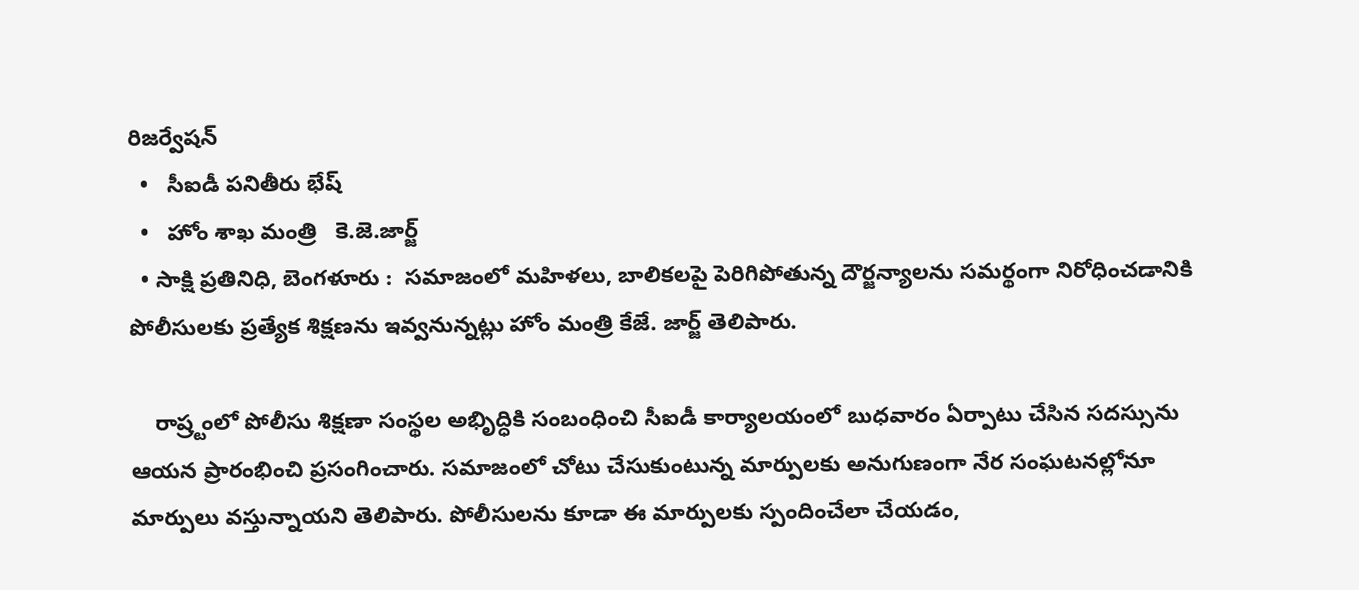రిజర్వేషన్
  •   సీఐడీ పనితీరు భేష్
  •   హోం శాఖ మంత్రి   కె.జె.జార్జ్
  • సాక్షి ప్రతినిధి, బెంగళూరు :  సమాజంలో మహిళలు, బాలికలపై పెరిగిపోతున్న దౌర్జన్యాలను సమర్థంగా నిరోధించడానికి పోలీసులకు ప్రత్యేక శిక్షణను ఇవ్వనున్నట్లు హోం మంత్రి కేజే. జార్జ్ తెలిపారు.

    రాష్ర్టంలో పోలీసు శిక్షణా సంస్థల అభిృద్ధికి సంబంధించి సీఐడీ కార్యాలయంలో బుధవారం ఏర్పాటు చేసిన సదస్సును ఆయన ప్రారంభించి ప్రసంగించారు. సమాజంలో చోటు చేసుకుంటున్న మార్పులకు అనుగుణంగా నేర సంఘటనల్లోనూ మార్పులు వస్తున్నాయని తెలిపారు. పోలీసులను కూడా ఈ మార్పులకు స్పందించేలా చేయడం,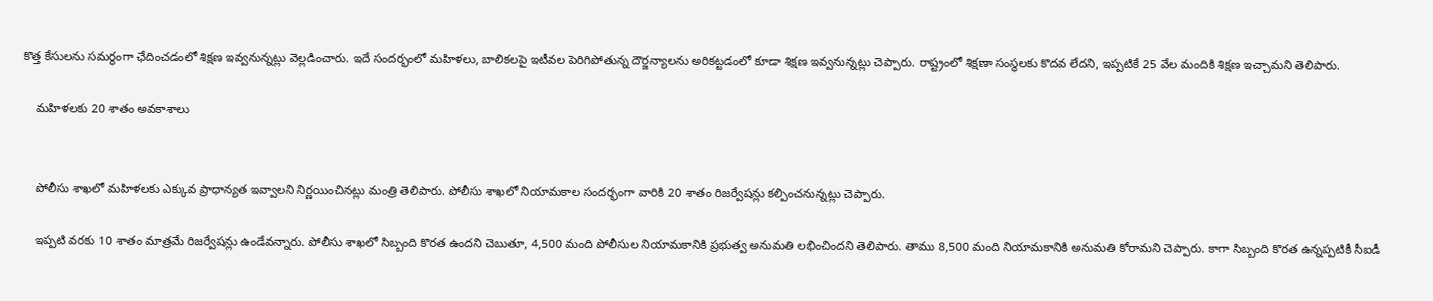కొత్త కేసులను సమర్థంగా ఛేదించడంలో శిక్షణ ఇవ్వనున్నట్లు వెల్లడించారు. ఇదే సందర్భంలో మహిళలు, బాలికలపై ఇటీవల పెరిగిపోతున్న దౌర్జన్యాలను అరికట్టడంలో కూడా శిక్షణ ఇవ్వనున్నట్లు చెప్పారు. రాష్ట్రంలో శిక్షణా సంస్థలకు కొదవ లేదని, ఇప్పటికే 25 వేల మందికి శిక్షణ ఇచ్చామని తెలిపారు.

    మహిళలకు 20 శాతం అవకాశాలు


    పోలీసు శాఖలో మహిళలకు ఎక్కువ ప్రాధాన్యత ఇవ్వాలని నిర్ణయించినట్లు మంత్రి తెలిపారు. పోలీసు శాఖలో నియామకాల సందర్భంగా వారికి 20 శాతం రిజర్వేషన్లు కల్పించనున్నట్లు చెప్పారు.

    ఇప్పటి వరకు 10 శాతం మాత్రమే రిజర్వేషన్లు ఉండేవన్నారు. పోలీసు శాఖలో సిబ్బంది కొరత ఉందని చెబుతూ, 4,500 మంది పోలీసుల నియామకానికి ప్రభుత్వ అనుమతి లభించిందని తెలిపారు. తాము 8,500 మంది నియామకానికి అనుమతి కోరామని చెప్పారు. కాగా సిబ్బంది కొరత ఉన్నప్పటికీ సీఐడీ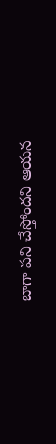బాగా పని చేస్తోందని ఆయన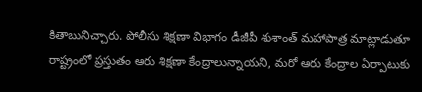కితాబునిచ్చారు. పోలీసు శిక్షణా విభాగం డీజీపీ శుశాంత్ మహాపాత్ర మాట్లాడుతూ రాష్ట్రంలో ప్రస్తుతం ఆరు శిక్షణా కేంద్రాలున్నాయని, మరో ఆరు కేంద్రాల ఏర్పాటుకు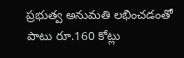ప్రభుత్వ అనుమతి లభించడంతో పాటు రూ.160 కోట్లు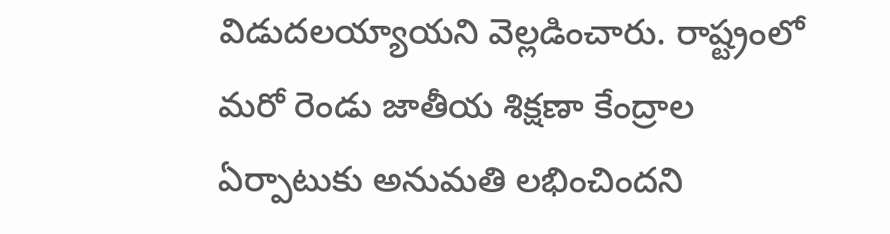విడుదలయ్యాయని వెల్లడించారు. రాష్ట్రంలో మరో రెండు జాతీయ శిక్షణా కేంద్రాల ఏర్పాటుకు అనుమతి లభించిందని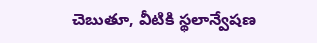చెబుతూ, వీటికి స్థలాన్వేషణ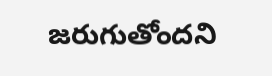జరుగుతోందని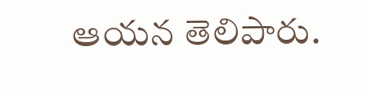ఆయన తెలిపారు.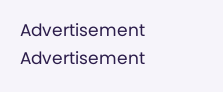Advertisement
Advertisement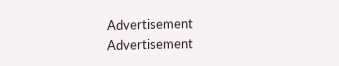Advertisement
Advertisement